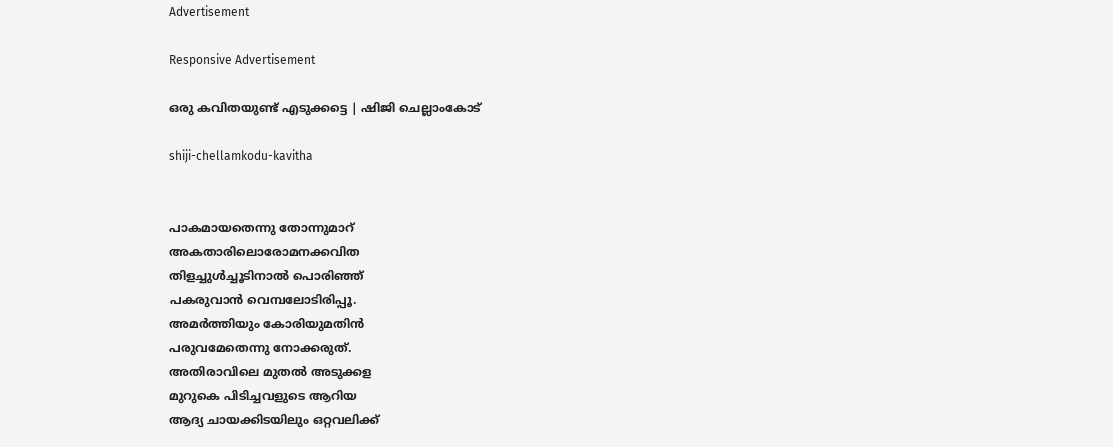Advertisement

Responsive Advertisement

ഒരു കവിതയുണ്ട് എടുക്കട്ടെ | ഷിജി ചെല്ലാംകോട്

shiji-chellamkodu-kavitha


പാകമായതെന്നു തോന്നുമാറ്
അകതാരിലൊരോമനക്കവിത
തിളച്ചുള്‍ച്ചൂടിനാല്‍ പൊരിഞ്ഞ്
പകരുവാന്‍ വെമ്പലോടിരിപ്പൂ.
അമര്‍ത്തിയും കോരിയുമതിന്‍
പരുവമേതെന്നു നോക്കരുത്.
അതിരാവിലെ മുതല്‍ അടുക്കള
മുറുകെ പിടിച്ചവളുടെ ആറിയ
ആദ്യ ചായക്കിടയിലും ഒറ്റവലിക്ക്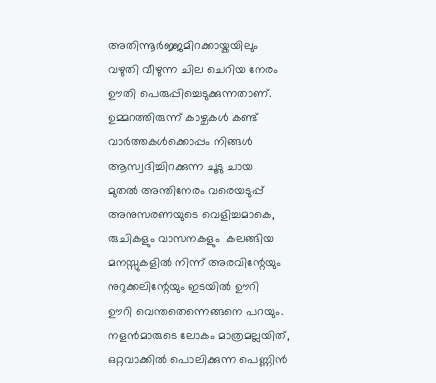അതിന്നൂര്‍ജ്ജമിറക്കായ്കയിലും
വഴുതി വീഴുന്ന ചില ചെറിയ നേരം
ഊതി പെരുപ്പിച്ചെടുക്കുന്നതാണ്.
ഉമ്മറത്തിരുന്ന് കാഴ്ചകള്‍ കണ്ട്
വാര്‍ത്തകള്‍ക്കൊപ്പം നിങ്ങള്‍
ആസ്വദിച്ചിറക്കുന്ന ചൂടു ചായ
മുതല്‍ അന്തിനേരം വരെയടുപ്പ്
അനുസരണയുടെ വെളിച്ചമാകെ,
രുചികളും വാസനകളും  കലങ്ങിയ
മനസ്സുകളില്‍ നിന്ന് അരവിന്റേയും
നുറുക്കലിന്റേയും ഇടയില്‍ ഊറി
ഊറി വെന്തതെന്നെങ്ങനെ പറയും.
നളന്‍മാരുടെ ലോകം മാത്രമല്ലയിത്,
ഒറ്റവാക്കില്‍ പൊലിക്കുന്ന പെണ്ണിന്‍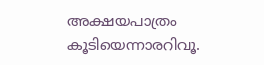അക്ഷയപാത്രം കൂടിയെന്നാരറിവൂ.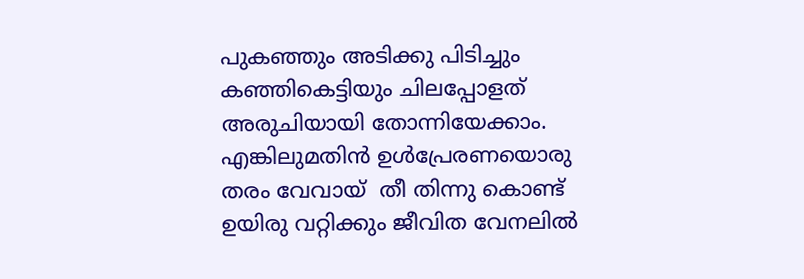പുകഞ്ഞും അടിക്കു പിടിച്ചും
കഞ്ഞികെട്ടിയും ചിലപ്പോളത്
അരുചിയായി തോന്നിയേക്കാം.
എങ്കിലുമതിന്‍ ഉള്‍പ്രേരണയൊരു
തരം വേവായ്  തീ തിന്നു കൊണ്ട്
ഉയിരു വറ്റിക്കും ജീവിത വേനലില്‍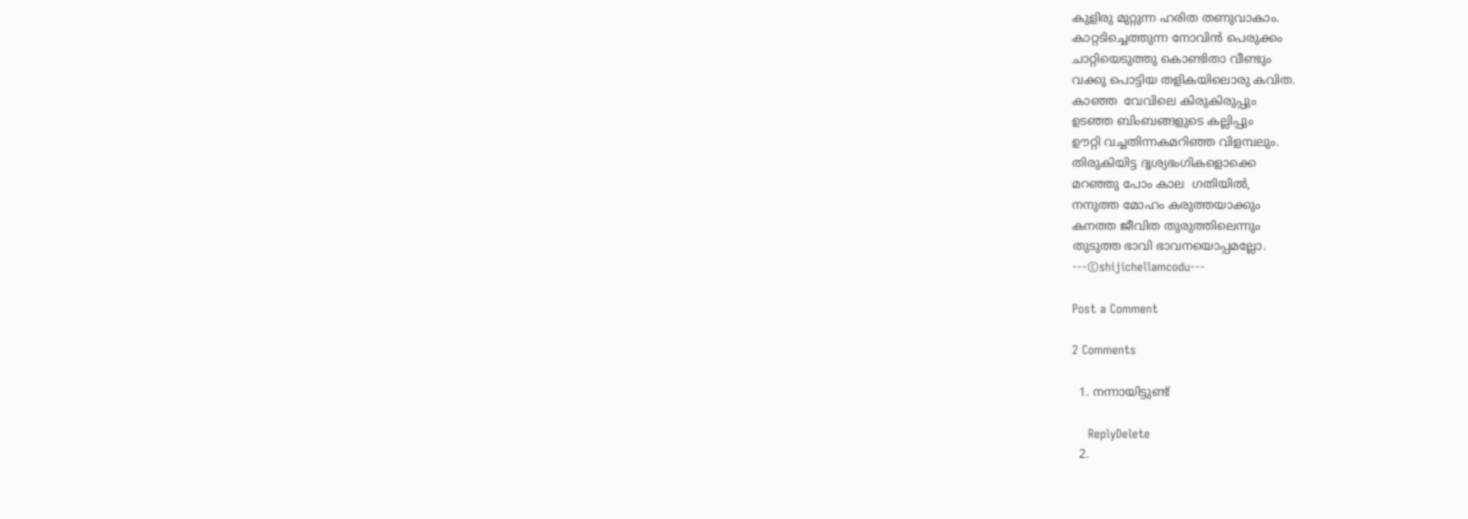കുളിരു മുറ്റുന്ന ഹരിത തണുവാകാം.
കാറ്റടിച്ചെത്തുന്ന നോവിന്‍ പെരുക്കം
ചാറ്റിയെടുത്തു കൊണ്ടിതാ വീണ്ടും
വക്കു പൊട്ടിയ തളികയിലൊരു കവിത.
കാഞ്ഞ  വേവിലെ കിരുകിരുപ്പും
ഉടഞ്ഞ ബിംബങ്ങളുടെ കല്ലിപ്പും
ഊറ്റി വച്ചതിന്നകമറിഞ്ഞ വിളമ്പലും.
തിരുകിയിട്ട ദൃശ്യഭംഗികളൊക്കെ
മറഞ്ഞു പോം കാല  ഗതിയില്‍,
നനുത്ത മോഹം കരുത്തയാക്കും
കനത്ത ജീവിത തുരുത്തിലെന്നും
തുടുത്ത ഭാവി ഭാവനയൊപ്പമല്ലോ.
---©shijichellamcodu---

Post a Comment

2 Comments

  1. നന്നായിട്ടുണ്ട്

    ReplyDelete
  2.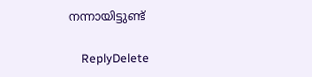നന്നായിട്ടുണ്ട്

    ReplyDelete